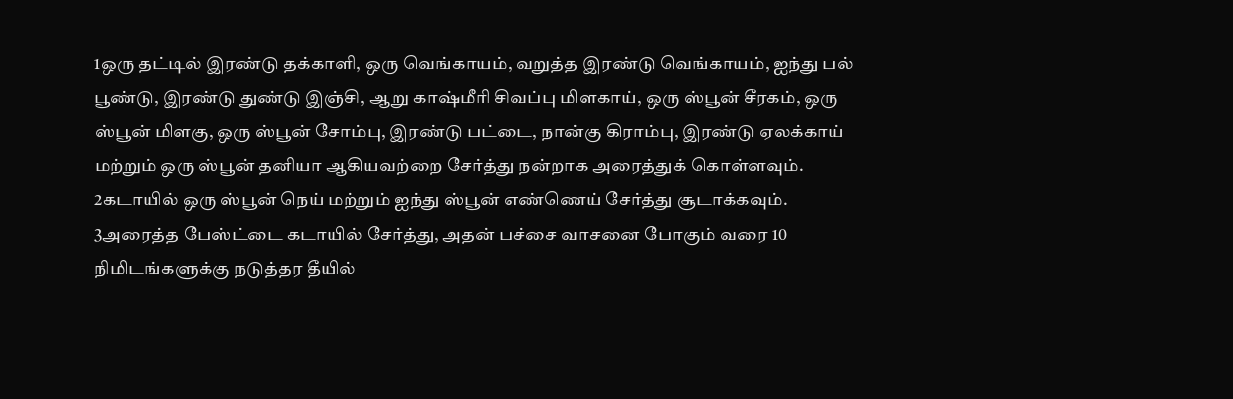1ஒரு தட்டில் இரண்டு தக்காளி, ஒரு வெங்காயம், வறுத்த இரண்டு வெங்காயம், ஐந்து பல் பூண்டு, இரண்டு துண்டு இஞ்சி, ஆறு காஷ்மீரி சிவப்பு மிளகாய், ஒரு ஸ்பூன் சீரகம், ஒரு ஸ்பூன் மிளகு, ஒரு ஸ்பூன் சோம்பு, இரண்டு பட்டை, நான்கு கிராம்பு, இரண்டு ஏலக்காய் மற்றும் ஒரு ஸ்பூன் தனியா ஆகியவற்றை சேர்த்து நன்றாக அரைத்துக் கொள்ளவும்.
2கடாயில் ஒரு ஸ்பூன் நெய் மற்றும் ஐந்து ஸ்பூன் எண்ணெய் சேர்த்து சூடாக்கவும்.
3அரைத்த பேஸ்ட்டை கடாயில் சேர்த்து, அதன் பச்சை வாசனை போகும் வரை 10 நிமிடங்களுக்கு நடுத்தர தீயில்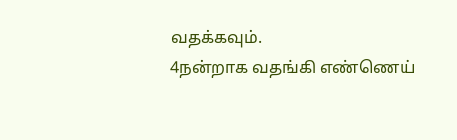வதக்கவும்.
4நன்றாக வதங்கி எண்ணெய்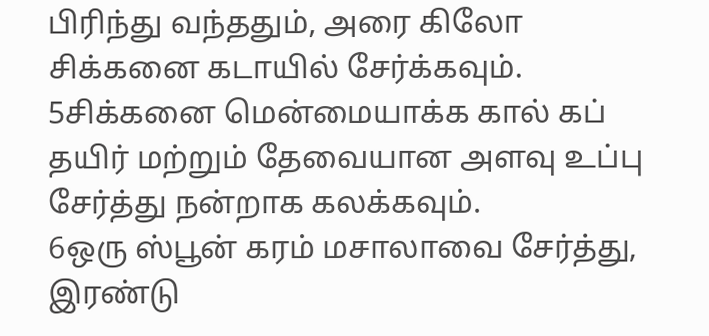பிரிந்து வந்ததும், அரை கிலோ சிக்கனை கடாயில் சேர்க்கவும்.
5சிக்கனை மென்மையாக்க கால் கப் தயிர் மற்றும் தேவையான அளவு உப்பு சேர்த்து நன்றாக கலக்கவும்.
6ஒரு ஸ்பூன் கரம் மசாலாவை சேர்த்து, இரண்டு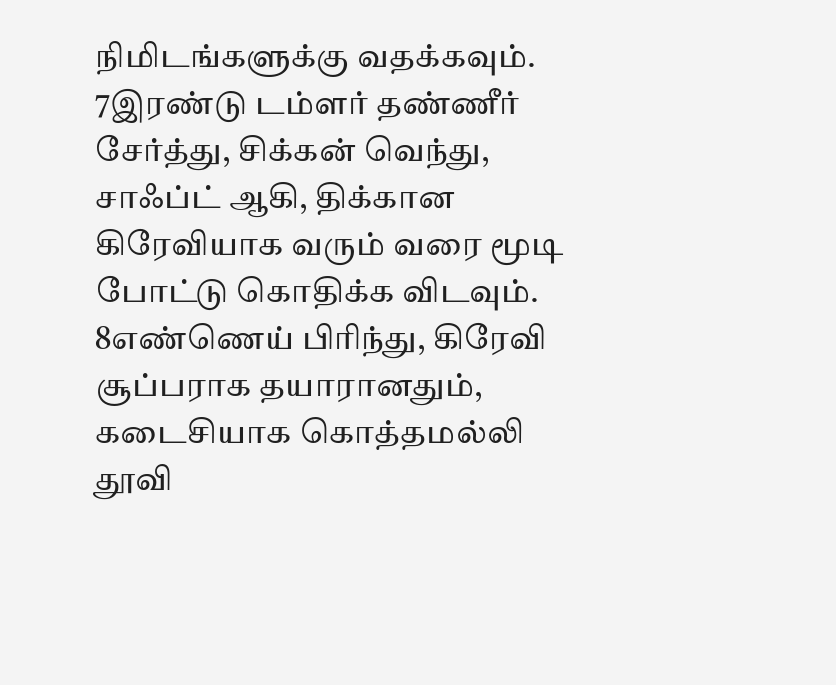நிமிடங்களுக்கு வதக்கவும்.
7இரண்டு டம்ளர் தண்ணீர் சேர்த்து, சிக்கன் வெந்து, சாஃப்ட் ஆகி, திக்கான கிரேவியாக வரும் வரை மூடி போட்டு கொதிக்க விடவும்.
8எண்ணெய் பிரிந்து, கிரேவி சூப்பராக தயாரானதும், கடைசியாக கொத்தமல்லி தூவி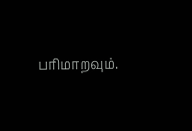பரிமாறவும்.